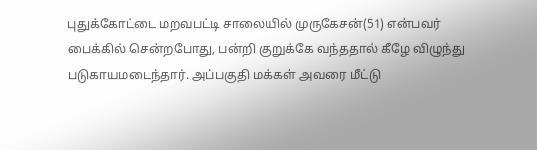புதுக்கோட்டை மறவபட்டி சாலையில் முருகேசன்(51) என்பவர் பைக்கில் சென்றபோது, பன்றி குறுக்கே வந்ததால் கீழே விழுந்து படுகாயமடைந்தார். அப்பகுதி மக்கள் அவரை மீட்டு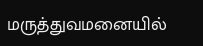மருத்துவமனையில்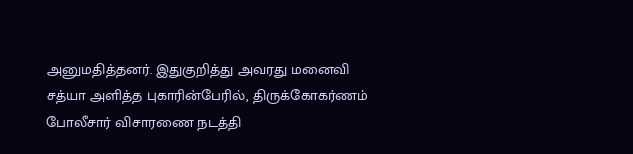அனுமதித்தனர். இதுகுறித்து அவரது மனைவி சத்யா அளித்த புகாரின்பேரில், திருக்கோகர்ணம் போலீசார் விசாரணை நடத்தி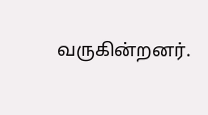வருகின்றனர்.